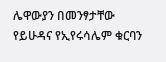ሌዋውያን በመንፃታቸው የይሁዳና የኢየሩሳሌም ቁርባን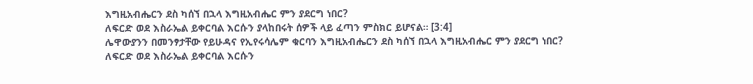እግዚአብሔርን ደስ ካሰኘ በኋላ እግዚአብሔር ምን ያደርግ ነበር?
ለፍርድ ወደ እስራኤል ይቀርባል እርሱን ያላከበሩት ሰዎች ላይ ፈጣን ምስክር ይሆናል። [3:4]
ሌዋውያንን በመንፃታቸው የይሁዳና የኢየሩሳሌም ቁርባን እግዚአብሔርን ደስ ካሰኘ በኋላ እግዚአብሔር ምን ያደርግ ነበር?
ለፍርድ ወደ እስራኤል ይቀርባል እርሱን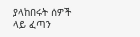ያላከበሩት ሰዎች ላይ ፈጣን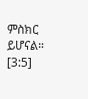ምስክር ይሆናል። [3:5]